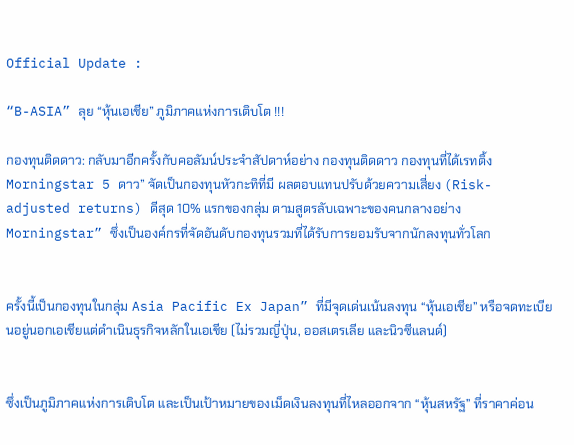Official Update :

“B-ASIA” ลุย “หุ้นเอเชีย” ภูมิภาคแห่งการเติบโต !!!

กองทุนติดดาว: กลับมาอีกครั้งกับคอลัมน์ประจำสัปดาห์อย่าง กองทุนติดดาว กองทุนที่ได้เรทติ้ง Morningstar 5 ดาว” จัดเป็นกองทุนหัวกะทิที่มี ผลตอบแทนปรับด้วยความเสี่ยง (Risk-adjusted returns) ดีสุด 10% แรกของกลุ่ม ตามสูตรลับเฉพาะของคนกลางอย่าง Morningstar” ซึ่งเป็นองค์กรที่จัดอันดับกองทุนรวมที่ได้รับการยอมรับจากนักลงทุนทั่วโลก


ครั้งนี้เป็นกองทุนในกลุ่ม Asia Pacific Ex Japan” ที่มีจุดเด่นเน้นลงทุน “หุ้นเอเชีย” หรือจดทะเบียนอยู่นอกเอเชียแต่ดำเนินธุรกิจหลักในเอเชีย (ไม่รวมญี่ปุ่น, ออสเตรเลีย และนิวซีแลนด์)


ซึ่งเป็นภูมิภาคแห่งการเติบโต และเป็นเป้าหมายของเม็ดเงินลงทุนที่ไหลออกจาก “หุ้นสหรัฐ” ที่ราคาค่อน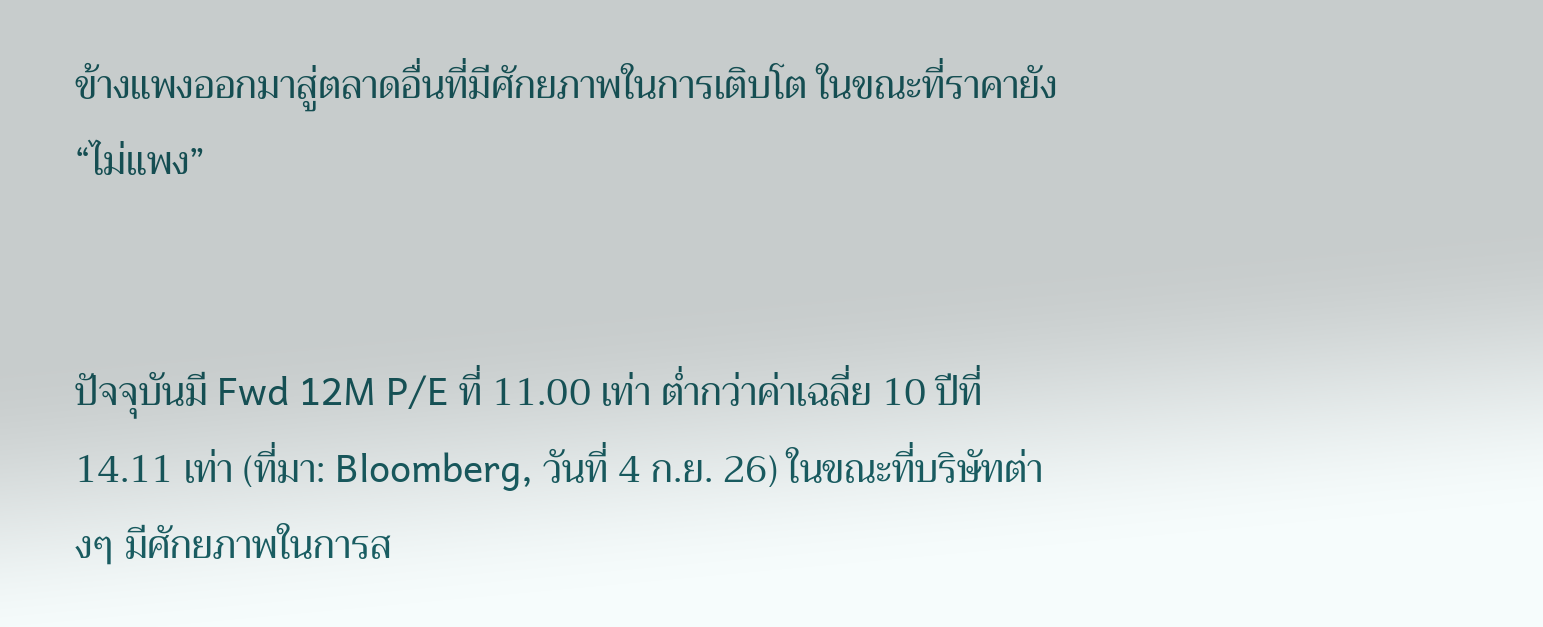ข้างแพงออกมาสู่ตลาดอื่นที่มีศักยภาพในการเติบโต ในขณะที่ราคายัง “ไม่แพง”


ปัจจุบันมี Fwd 12M P/E ที่ 11.00 เท่า ต่ำกว่าค่าเฉลี่ย 10 ปีที่ 14.11 เท่า (ที่มา: Bloomberg, วันที่ 4 ก.ย. 26) ในขณะที่บริษัทต่างๆ มีศักยภาพในการส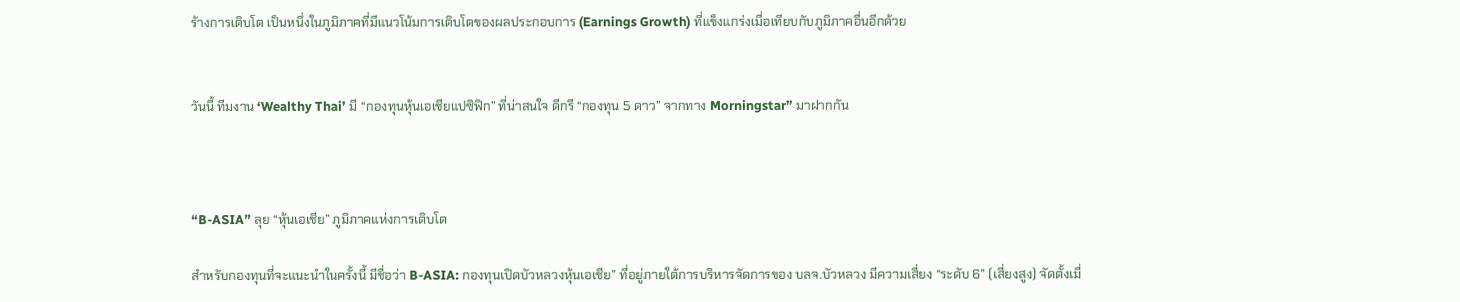ร้างการเติบโต เป็นหนึ่งในภูมิภาคที่มีแนวโน้มการเติบโตของผลประกอบการ (Earnings Growth) ที่แข็งแกร่งเมื่อเทียบกับภูมิภาคอื่นอีกด้วย


วันนี้ ทีมงาน ‘Wealthy Thai’ มี “กองทุนหุ้นเอเชียแปซิฟิก” ที่น่าสนใจ ดีกรี “กองทุน 5 ดาว” จากทาง Morningstar” มาฝากกัน



“B-ASIA” ลุย “หุ้นเอเชีย” ภูมิภาคแห่งการเติบโต

สำหรับกองทุนที่จะแนะนำในครั้งนี้ มีชื่อว่า B-ASIA: กองทุนเปิดบัวหลวงหุ้นเอเชีย” ที่อยู่ภายใต้การบริหารจัดการของ บลจ.บัวหลวง มีความเสี่ยง “ระดับ 6” (เสี่ยงสูง) จัดตั้งเมื่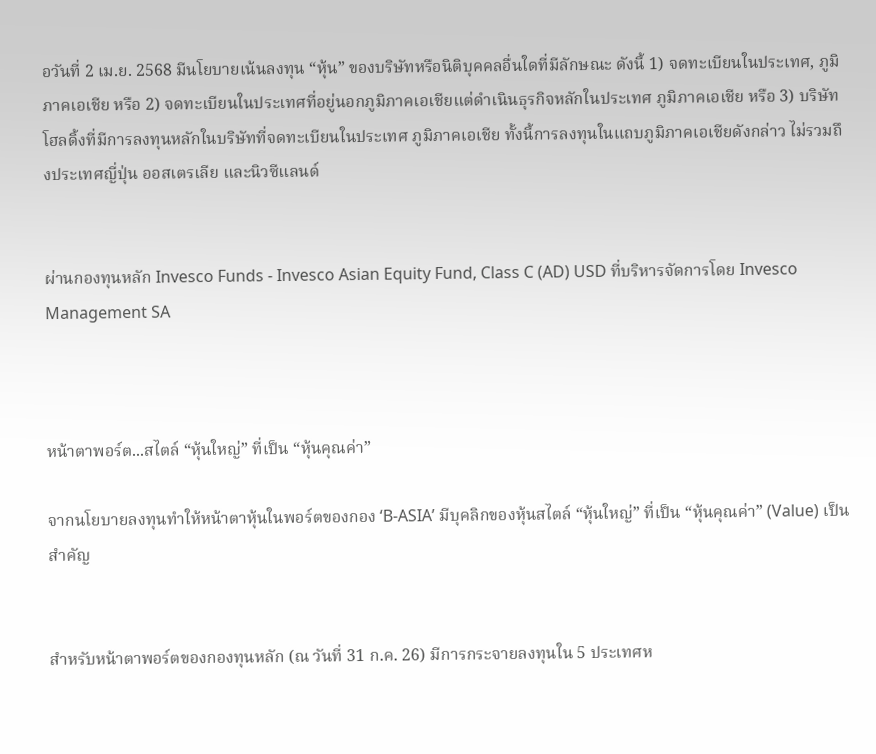อวันที่ 2 เม.ย. 2568 มีนโยบายเน้นลงทุน “หุ้น” ของบริษัทหรือนิติบุคคลอื่นใดที่มีลักษณะ ดังนี้ 1) จดทะเบียนในประเทศ, ภูมิภาคเอเชีย หรือ 2) จดทะเบียนในประเทศที่อยู่นอกภูมิภาคเอเชียแต่ดำเนินธุรกิจหลักในประเทศ ภูมิภาคเอเชีย หรือ 3) บริษัทโฮลดิ้งที่มีการลงทุนหลักในบริษัทที่จดทะเบียนในประเทศ ภูมิภาคเอเชีย ทั้งนี้การลงทุนในแถบภูมิภาคเอเชียดังกล่าว ไม่รวมถึงประเทศญี่ปุ่น ออสเตรเลีย และนิวซีแลนด์


ผ่านกองทุนหลัก Invesco Funds - Invesco Asian Equity Fund, Class C (AD) USD ที่บริหารจัดการโดย Invesco Management SA



หน้าตาพอร์ต...สไตล์ “หุ้นใหญ่” ที่เป็น “หุ้นคุณค่า”

จากนโยบายลงทุนทำให้หน้าตาหุ้นในพอร์ตของกอง ‘B-ASIA’ มีบุคลิกของหุ้นสไตล์ “หุ้นใหญ่” ที่เป็น “หุ้นคุณค่า” (Value) เป็นสำคัญ


สำหรับหน้าตาพอร์ตของกองทุนหลัก (ณ วันที่ 31 ก.ค. 26) มีการกระจายลงทุนใน 5 ประเทศห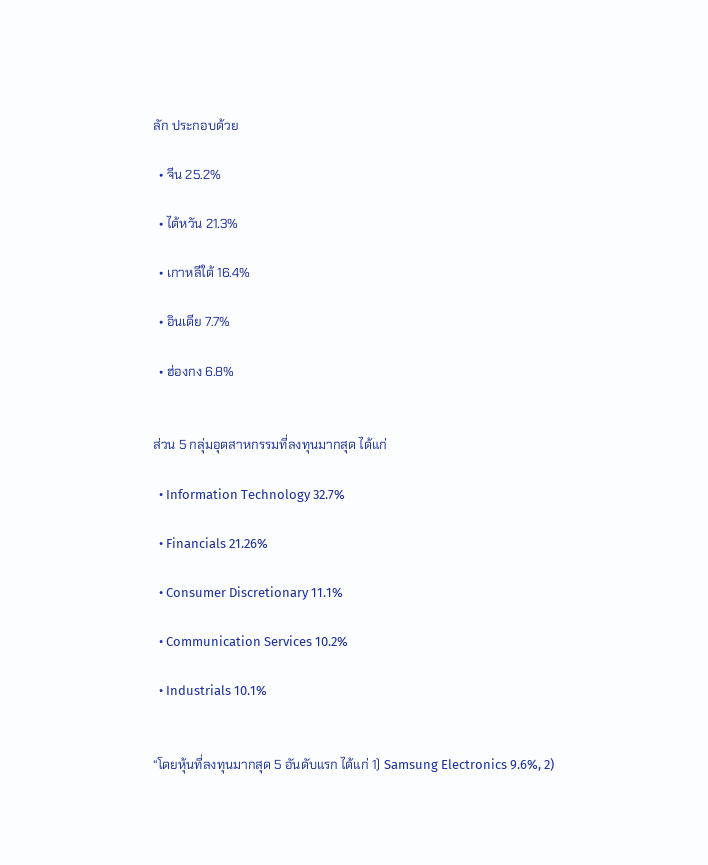ลัก ประกอบด้วย

  • จีน 25.2%

  • ไต้หวัน 21.3%

  • เกาหลีใต้ 16.4%

  • อินเดีย 7.7%

  • ฮ่องกง 6.8%


ส่วน 5 กลุ่มอุตสาหกรรมที่ลงทุนมากสุด ได้แก่

  • Information Technology 32.7%

  • Financials 21.26%

  • Consumer Discretionary 11.1%

  • Communication Services 10.2%

  • Industrials 10.1%


“โดยหุ้นที่ลงทุนมากสุด 5 อันดับแรก ได้แก่ 1) Samsung Electronics 9.6%, 2)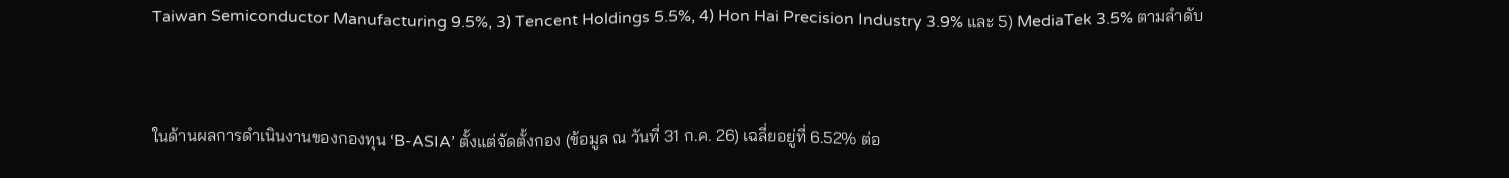Taiwan Semiconductor Manufacturing 9.5%, 3) Tencent Holdings 5.5%, 4) Hon Hai Precision Industry 3.9% และ 5) MediaTek 3.5% ตามลำดับ



ในด้านผลการดำเนินงานของกองทุน ‘B-ASIA’ ตั้งแต่จัดตั้งกอง (ข้อมูล ณ วันที่ 31 ก.ค. 26) เฉลี่ยอยู่ที่ 6.52% ต่อ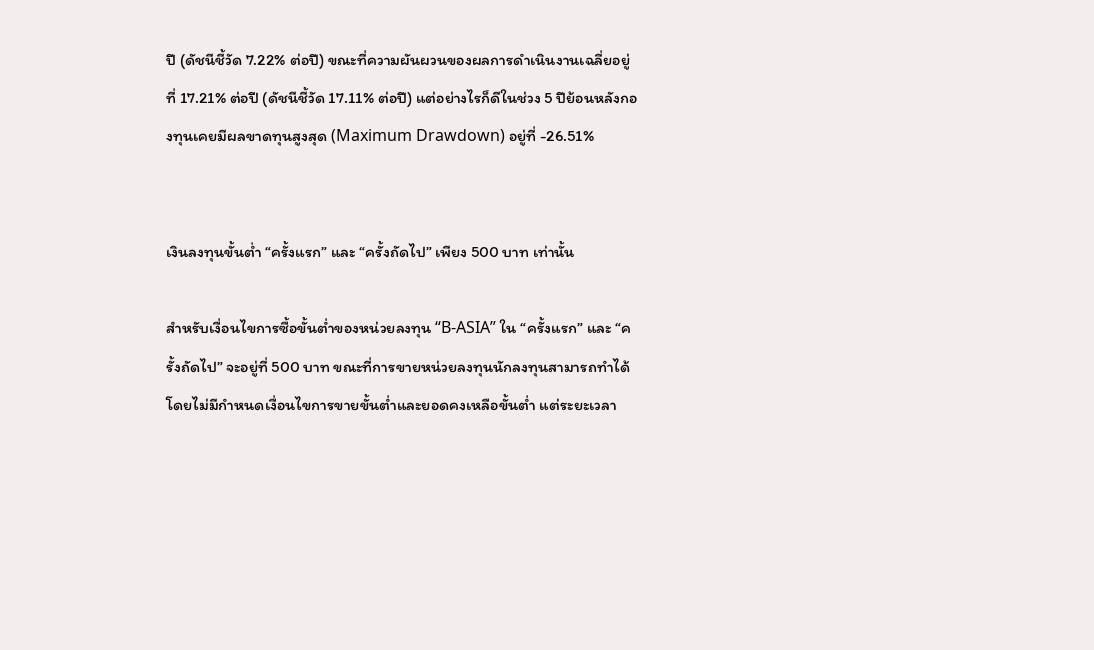ปี (ดัชนีชี้วัด 7.22% ต่อปี) ขณะที่ความผันผวนของผลการดำเนินงานเฉลี่ยอยู่ที่ 17.21% ต่อปี (ดัชนีชี้วัด 17.11% ต่อปี) แต่อย่างไรก็ดีในช่วง 5 ปีย้อนหลังกองทุนเคยมีผลขาดทุนสูงสุด (Maximum Drawdown) อยู่ที่ -26.51%


เงินลงทุนขั้นต่ำ “ครั้งแรก” และ “ครั้งถัดไป” เพียง 500 บาท เท่านั้น

สำหรับเงื่อนไขการซื้อขั้นต่ำของหน่วยลงทุน “B-ASIA” ใน “ครั้งแรก” และ “ครั้งถัดไป” จะอยู่ที่ 500 บาท ขณะที่การขายหน่วยลงทุนนักลงทุนสามารถทำได้โดยไม่มีกำหนดเงื่อนไขการขายขั้นต่ำและยอดคงเหลือขั้นต่ำ แต่ระยะเวลา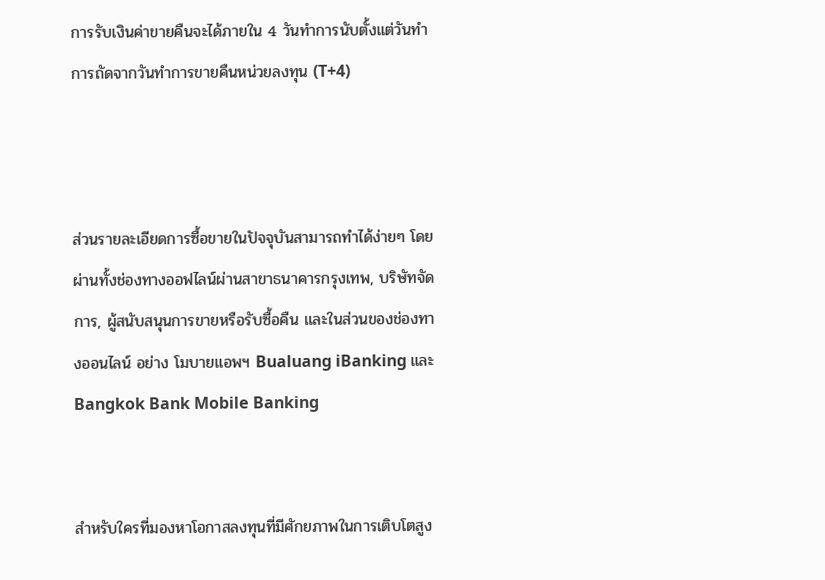การรับเงินค่าขายคืนจะได้ภายใน 4 วันทำการนับตั้งแต่วันทำการถัดจากวันทำการขายคืนหน่วยลงทุน (T+4)



ส่วนรายละเอียดการซื้อขายในปัจจุบันสามารถทำได้ง่ายๆ โดยผ่านทั้งช่องทางออฟไลน์ผ่านสาขาธนาคารกรุงเทพ, บริษัทจัดการ, ผู้สนับสนุนการขายหรือรับซื้อคืน และในส่วนของช่องทางออนไลน์ อย่าง โมบายแอพฯ Bualuang iBanking และ Bangkok Bank Mobile Banking


สำหรับใครที่มองหาโอกาสลงทุนที่มีศักยภาพในการเติบโตสูง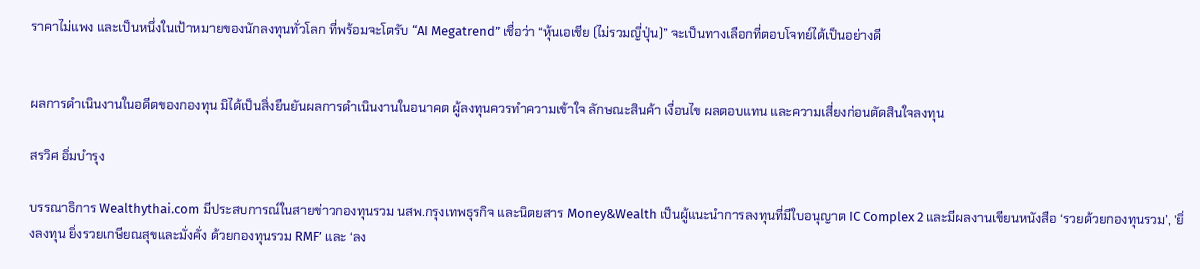ราคาไม่แพง และเป็นหนึ่งในเป้าหมายของนักลงทุนทั่วโลก ที่พร้อมจะโตรับ “AI Megatrend” เชื่อว่า “หุ้นเอเชีย (ไม่รวมญี่ปุ่น)” จะเป็นทางเลือกที่ตอบโจทย์ได้เป็นอย่างดี


ผลการดำเนินงานในอดีตของกองทุน มิได้เป็นสิ่งยืนยันผลการดำเนินงานในอนาคต ผู้ลงทุนควรทำความเข้าใจ ลักษณะสินค้า เงื่อนไข ผลตอบแทน และความเสี่ยงก่อนตัดสินใจลงทุน

สรวิศ อิ่มบำรุง

บรรณาธิการ Wealthythai.com มีประสบการณ์ในสายข่าวกองทุนรวม นสพ.กรุงเทพธุรกิจ และนิตยสาร Money&Wealth เป็นผู้แนะนำการลงทุนที่มีใบอนุญาต IC Complex 2 และมีผลงานเขียนหนังสือ ‘รวยด้วยกองทุนรวม’, 'ยิ่งลงทุน ยิ่งรวยเกษียณสุขและมั่งคั่ง ด้วยกองทุนรวม RMF’ และ ‘ลง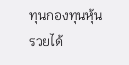ทุนกองทุนหุ้น รวยได้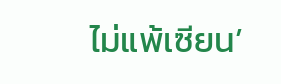ไม่แพ้เซียน’